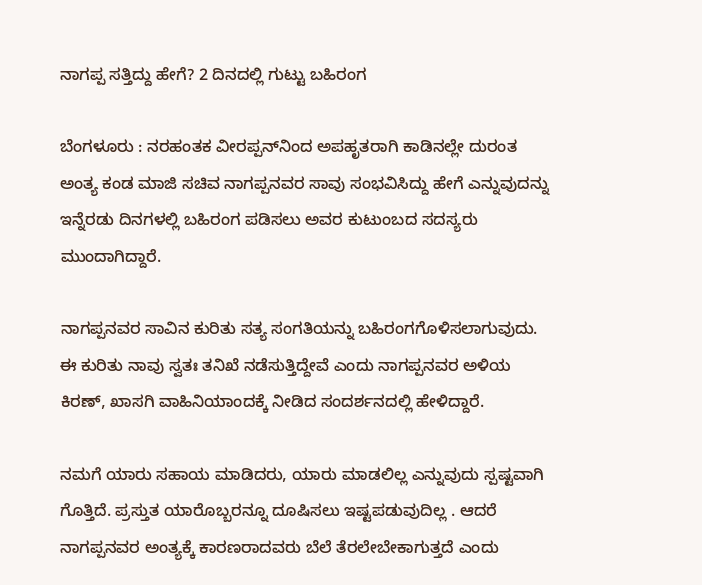ನಾಗಪ್ಪ ಸತ್ತಿದ್ದು ಹೇಗೆ? 2 ದಿನದಲ್ಲಿ ಗುಟ್ಟು ಬಹಿರಂಗ

ಬೆಂಗಳೂರು : ನರಹಂತಕ ವೀರಪ್ಪನ್‌ನಿಂದ ಅಪಹೃತರಾಗಿ ಕಾಡಿನಲ್ಲೇ ದುರಂತ ಅಂತ್ಯ ಕಂಡ ಮಾಜಿ ಸಚಿವ ನಾಗಪ್ಪನವರ ಸಾವು ಸಂಭವಿಸಿದ್ದು ಹೇಗೆ ಎನ್ನುವುದನ್ನು ಇನ್ನೆರಡು ದಿನಗಳಲ್ಲಿ ಬಹಿರಂಗ ಪಡಿಸಲು ಅವರ ಕುಟುಂಬದ ಸದಸ್ಯರು ಮುಂದಾಗಿದ್ದಾರೆ.

ನಾಗಪ್ಪನವರ ಸಾವಿನ ಕುರಿತು ಸತ್ಯ ಸಂಗತಿಯನ್ನು ಬಹಿರಂಗಗೊಳಿಸಲಾಗುವುದು. ಈ ಕುರಿತು ನಾವು ಸ್ವತಃ ತನಿಖೆ ನಡೆಸುತ್ತಿದ್ದೇವೆ ಎಂದು ನಾಗಪ್ಪನವರ ಅಳಿಯ ಕಿರಣ್‌, ಖಾಸಗಿ ವಾಹಿನಿಯಾಂದಕ್ಕೆ ನೀಡಿದ ಸಂದರ್ಶನದಲ್ಲಿ ಹೇಳಿದ್ದಾರೆ.

ನಮಗೆ ಯಾರು ಸಹಾಯ ಮಾಡಿದರು, ಯಾರು ಮಾಡಲಿಲ್ಲ ಎನ್ನುವುದು ಸ್ಪಷ್ಟವಾಗಿ ಗೊತ್ತಿದೆ. ಪ್ರಸ್ತುತ ಯಾರೊಬ್ಬರನ್ನೂ ದೂಷಿಸಲು ಇಷ್ಟಪಡುವುದಿಲ್ಲ . ಆದರೆ ನಾಗಪ್ಪನವರ ಅಂತ್ಯಕ್ಕೆ ಕಾರಣರಾದವರು ಬೆಲೆ ತೆರಲೇಬೇಕಾಗುತ್ತದೆ ಎಂದು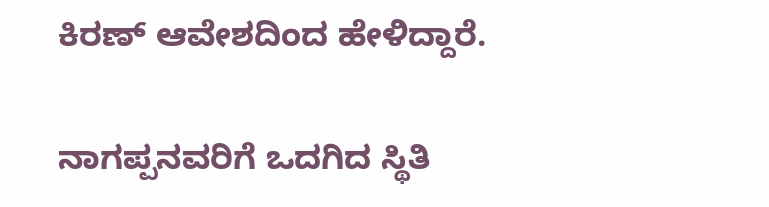ಕಿರಣ್‌ ಆವೇಶದಿಂದ ಹೇಳಿದ್ದಾರೆ.

ನಾಗಪ್ಪನವರಿಗೆ ಒದಗಿದ ಸ್ಥಿತಿ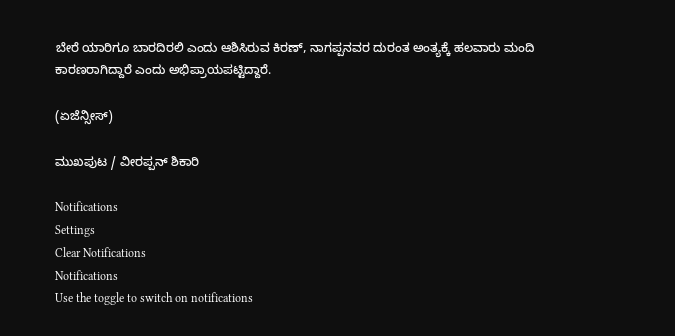ಬೇರೆ ಯಾರಿಗೂ ಬಾರದಿರಲಿ ಎಂದು ಆಶಿಸಿರುವ ಕಿರಣ್‌, ನಾಗಪ್ಪನವರ ದುರಂತ ಅಂತ್ಯಕ್ಕೆ ಹಲವಾರು ಮಂದಿ ಕಾರಣರಾಗಿದ್ದಾರೆ ಎಂದು ಅಭಿಪ್ರಾಯಪಟ್ಟಿದ್ದಾರೆ.

(ಏಜೆನ್ಸೀಸ್‌)

ಮುಖಪುಟ / ವೀರಪ್ಪನ್‌ ಶಿಕಾರಿ

Notifications
Settings
Clear Notifications
Notifications
Use the toggle to switch on notifications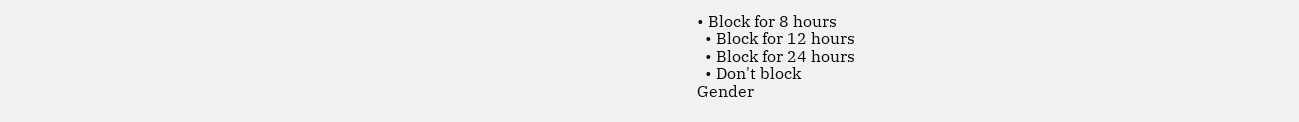• Block for 8 hours
  • Block for 12 hours
  • Block for 24 hours
  • Don't block
Gender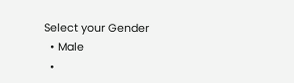Select your Gender
  • Male
  •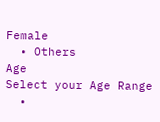Female
  • Others
Age
Select your Age Range
  •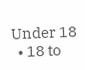Under 18
  • 18 to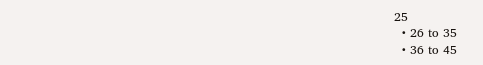25
  • 26 to 35
  • 36 to 45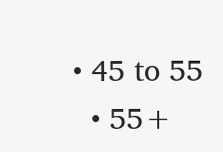• 45 to 55
  • 55+